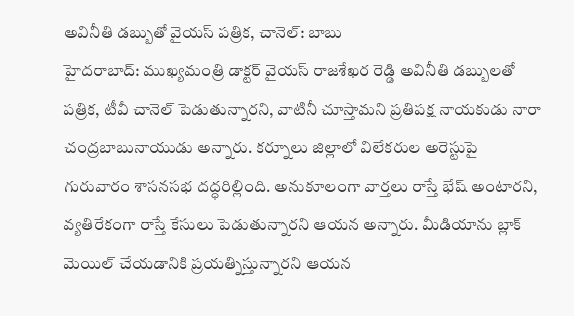అవినీతి డబ్బుతో వైయస్ పత్రిక, చానెల్: బాబు
హైదరాబాద్: ముఖ్యమంత్రి డాక్టర్ వైయస్ రాజశేఖర రెడ్డి అవినీతి డబ్బులతో పత్రిక, టీవీ చానెల్ పెడుతున్నారని, వాటినీ చూస్తామని ప్రతిపక్ష నాయకుడు నారా చంద్రబాబునాయుడు అన్నారు. కర్నూలు జిల్లాలో విలేకరుల అరెస్టుపై గురువారం శాసనసభ దద్ధరిల్లింది. అనుకూలంగా వార్తలు రాస్తే భేష్ అంటారని, వ్యతిరేకంగా రాస్తే కేసులు పెడుతున్నారని ఆయన అన్నారు. మీడియాను బ్లాక్ మెయిల్ చేయడానికి ప్రయత్నిస్తున్నారని ఆయన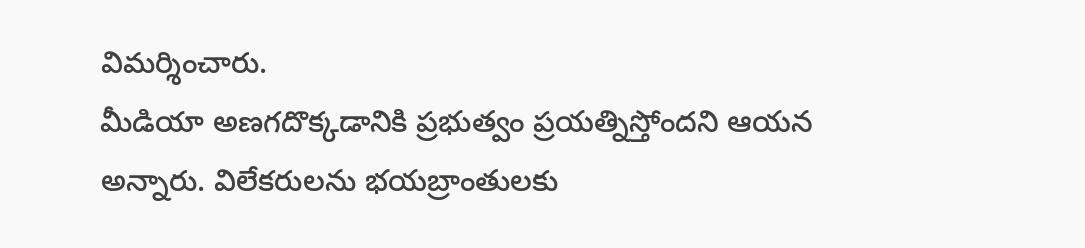విమర్శించారు.
మీడియా అణగదొక్కడానికి ప్రభుత్వం ప్రయత్నిస్తోందని ఆయన అన్నారు. విలేకరులను భయబ్రాంతులకు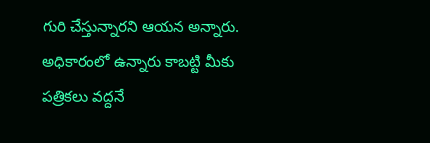గురి చేస్తున్నారని ఆయన అన్నారు. అధికారంలో ఉన్నారు కాబట్టి మీకు పత్రికలు వద్దనే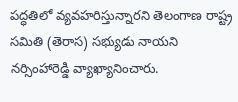పద్ధతిలో వ్యవహరిస్తున్నారని తెలంగాణ రాష్ట్ర సమితి (తెరాస) సభ్యుడు నాయని నర్సింహారెడ్డి వ్యాఖ్యానించారు.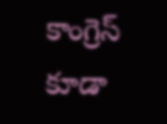కాంగ్రెస్ కూడా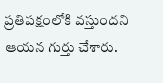ప్రతిపక్షంలోకి వస్తుందని ఆయన గుర్తు చేశారు.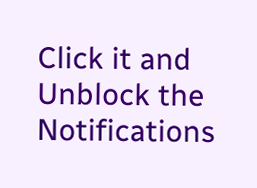Click it and Unblock the Notifications